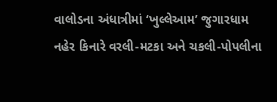વાલોડના અંધાત્રીમાં ‘ખુલ્લેઆમ’ જુગારધામ
નહેર કિનારે વરલી-મટકા અને ચકલી-પોપલીના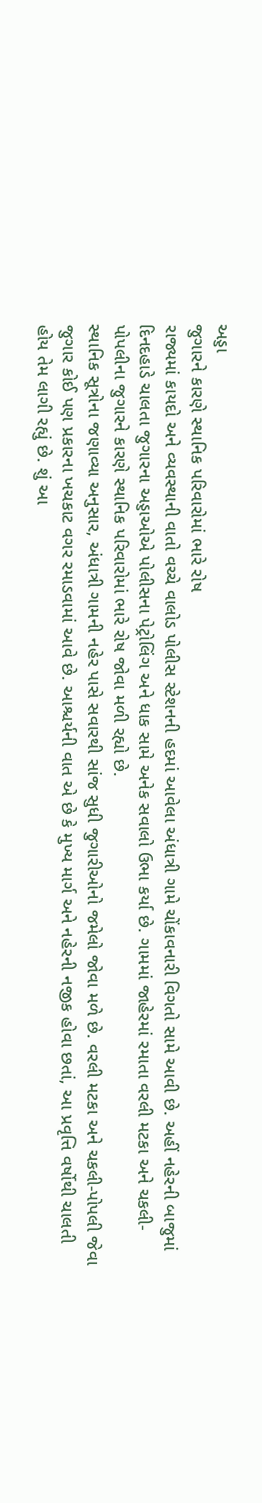અડ્ડા
જુગારને કારણે સ્થાનિક પરિવારોમાં ભારે રોષ
રાજ્યમાં કાયદો અને વ્યવસ્થાની વાતો વચ્ચે વાલોડ પોલીસ સ્ટેશનની હદમાં આવેલા અંધાત્રી ગામે ચોંકાવનારી વિગતો સામે આવી છે. અહીં નહેરની બાજુમાં દિનદહાડે ચાલતા જુગારના અડ્ડાઓએ પોલીસના પેટ્રોલિંગ અને ધાક સામે અનેક સવાલો ઉભા કર્યા છે. ગામમાં જાહેરમાં રમાતા વરલી મટકા અને ચકલી-પોપલીના જુગારને કારણે સ્થાનિક પરિવારોમાં ભારે રોષ જોવા મળી રહ્યો છે.
સ્થાનિક સૂત્રોના જણાવ્યા અનુસાર, અંધાત્રી ગામની નહેર પાસે સવારથી સાંજ સુધી જુગારીઓનો જમેલો જોવા મળે છે. વરલી મટકા અને ચકલી-પોપલી જેવા જુગાર કોઈ પણ પ્રકારના ખચકાટ વગર રમાડવામાં આવે છે. આશ્ચર્યની વાત એ છે કે મુખ્ય માર્ગ અને નહેરની નજીક હોવા છતાં, આ પ્રવૃત્તિ વર્ષોથી ચાલતી હોય તેમ લાગી રહ્યું છે. શું આ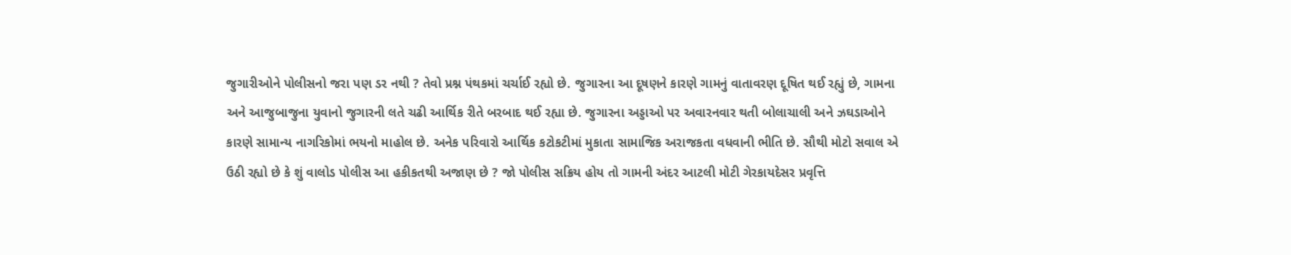જુગારીઓને પોલીસનો જરા પણ ડર નથી ? તેવો પ્રશ્ન પંથકમાં ચર્ચાઈ રહ્યો છે. જુગારના આ દૂષણને કારણે ગામનું વાતાવરણ દૂષિત થઈ રહ્યું છે, ગામના અને આજુબાજુના યુવાનો જુગારની લતે ચઢી આર્થિક રીતે બરબાદ થઈ રહ્યા છે. જુગારના અડ્ડાઓ પર અવારનવાર થતી બોલાચાલી અને ઝઘડાઓને કારણે સામાન્ય નાગરિકોમાં ભયનો માહોલ છે. અનેક પરિવારો આર્થિક કટોકટીમાં મુકાતા સામાજિક અરાજકતા વધવાની ભીતિ છે. સૌથી મોટો સવાલ એ ઉઠી રહ્યો છે કે શું વાલોડ પોલીસ આ હકીકતથી અજાણ છે ? જો પોલીસ સક્રિય હોય તો ગામની અંદર આટલી મોટી ગેરકાયદેસર પ્રવૃત્તિ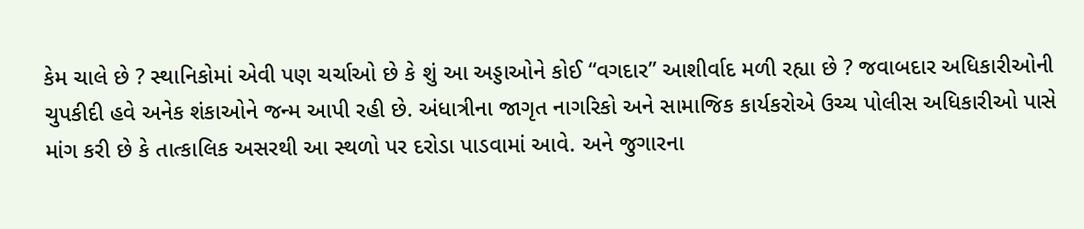કેમ ચાલે છે ? સ્થાનિકોમાં એવી પણ ચર્ચાઓ છે કે શું આ અડ્ડાઓને કોઈ “વગદાર” આશીર્વાદ મળી રહ્યા છે ? જવાબદાર અધિકારીઓની ચુપકીદી હવે અનેક શંકાઓને જન્મ આપી રહી છે. અંધાત્રીના જાગૃત નાગરિકો અને સામાજિક કાર્યકરોએ ઉચ્ચ પોલીસ અધિકારીઓ પાસે માંગ કરી છે કે તાત્કાલિક અસરથી આ સ્થળો પર દરોડા પાડવામાં આવે. અને જુગારના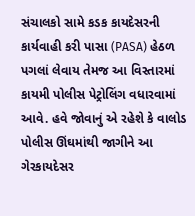સંચાલકો સામે કડક કાયદેસરની કાર્યવાહી કરી પાસા (PASA) હેઠળ પગલાં લેવાય તેમજ આ વિસ્તારમાં કાયમી પોલીસ પેટ્રોલિંગ વધારવામાં આવે. હવે જોવાનું એ રહેશે કે વાલોડ પોલીસ ઊંઘમાંથી જાગીને આ ગેરકાયદેસર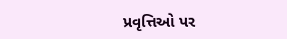પ્રવૃત્તિઓ પર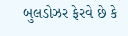બુલડોઝર ફેરવે છે કે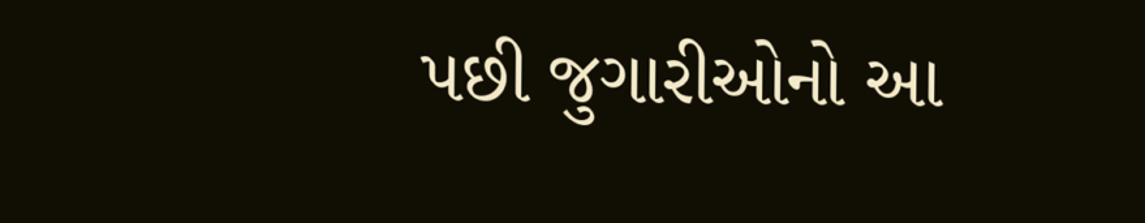પછી જુગારીઓનો આ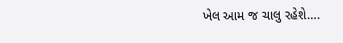ખેલ આમ જ ચાલુ રહેશે….